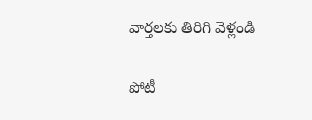వార్తలకు తిరిగి వెళ్లండి

పోటీ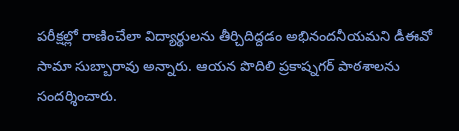పరీక్షల్లో రాణించేలా విద్యార్థులను తీర్చిదిద్దడం అభినందనీయమని డీఈవో సామా సుబ్బారావు అన్నారు. ఆయన పొదిలి ప్రకాష్నగర్ పాఠశాలను సందర్శించారు.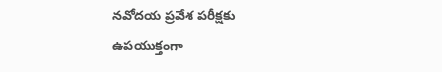నవోదయ ప్రవేశ పరీక్షకు ఉపయుక్తంగా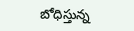బోధిస్తున్న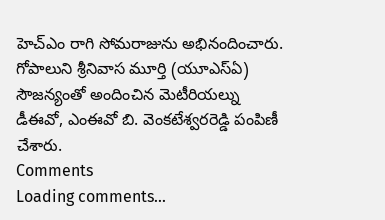హెచ్ఎం రాగి సోమరాజును అభినందించారు. గోపాలుని శ్రీనివాస మూర్తి (యూఎస్ఏ) సౌజన్యంతో అందించిన మెటీరియల్ను డీఈవో, ఎంఈవో బి. వెంకటేశ్వరరెడ్డి పంపిణీ చేశారు.
Comments
Loading comments...